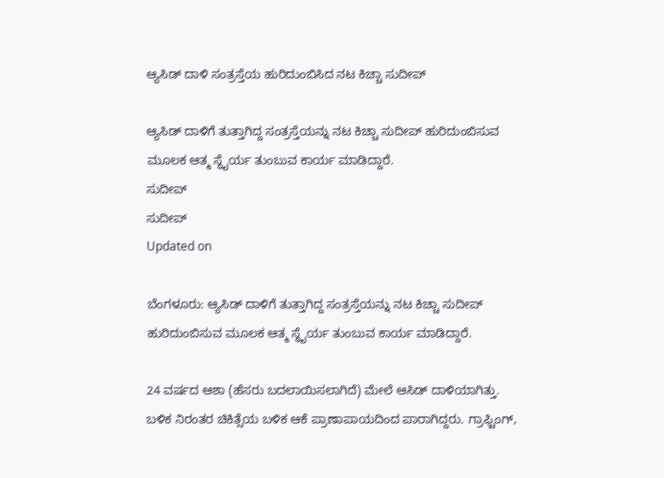ಆ್ಯಸಿಡ್ ದಾಳಿ ಸಂತ್ರಸ್ತೆಯ ಹುರಿದುಂಬಿಸಿದ ನಟ ಕಿಚ್ಚಾ ಸುದೀಪ್

ಆ್ಯಸಿಡ್ ದಾಳಿಗೆ ತುತ್ತಾಗಿದ್ದ ಸಂತ್ರಸ್ತೆಯನ್ನು ನಟ ಕಿಚ್ಚಾ ಸುದೀಪ್ ಹುರಿದುಂಬಿಸುವ ಮೂಲಕ ಆತ್ಮ ಸ್ಥೈರ್ಯ ತುಂಬುವ ಕಾರ್ಯ ಮಾಡಿದ್ದಾರೆ.
ಸುದೀಪ್
ಸುದೀಪ್
Updated on

ಬೆಂಗಳೂರು: ಆ್ಯಸಿಡ್ ದಾಳಿಗೆ ತುತ್ತಾಗಿದ್ದ ಸಂತ್ರಸ್ತೆಯನ್ನು ನಟ ಕಿಚ್ಚಾ ಸುದೀಪ್ ಹುರಿದುಂಬಿಸುವ ಮೂಲಕ ಆತ್ಮ ಸ್ಥೈರ್ಯ ತುಂಬುವ ಕಾರ್ಯ ಮಾಡಿದ್ದಾರೆ.

24 ವರ್ಷದ ಆಶಾ (ಹೆಸರು ಬದಲಾಯಿಸಲಾಗಿದೆ) ಮೇಲೆ ಆಸಿಡ್ ದಾಳಿಯಾಗಿತ್ತು. ಬಳಿಕ ನಿರಂತರ ಚಿಕಿತ್ಸೆಯ ಬಳಿಕ ಆಕೆ ಪ್ರಾಣಾಪಾಯದಿಂದ ಪಾರಾಗಿದ್ದರು. ಗ್ರಾಫ್ಟಿಂಗ್,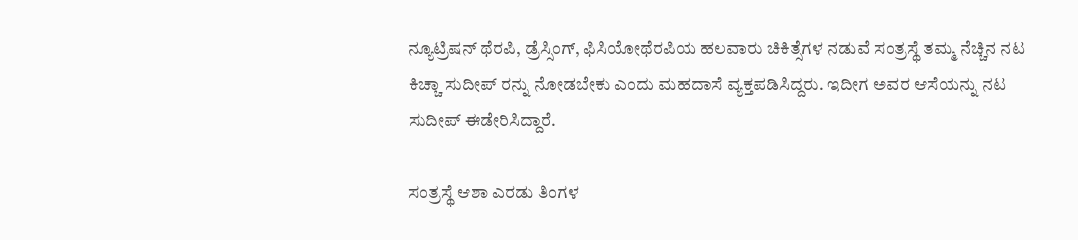ನ್ಯೂಟ್ರಿಷನ್ ಥೆರಪಿ, ಡ್ರೆಸ್ಸಿಂಗ್, ಫಿಸಿಯೋಥೆರಪಿಯ ಹಲವಾರು ಚಿಕಿತ್ಸೆಗಳ ನಡುವೆ ಸಂತ್ರಸ್ಥೆ ತಮ್ಮ ನೆಚ್ಚಿನ ನಟ ಕಿಚ್ಚಾ ಸುದೀಪ್ ರನ್ನು ನೋಡಬೇಕು ಎಂದು ಮಹದಾಸೆ ವ್ಯಕ್ತಪಡಿಸಿದ್ದರು. ಇದೀಗ ಅವರ ಆಸೆಯನ್ನು ನಟ ಸುದೀಪ್ ಈಡೇರಿಸಿದ್ದಾರೆ.

ಸಂತ್ರಸ್ಥೆ ಆಶಾ ಎರಡು ತಿಂಗಳ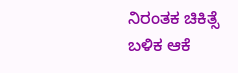ನಿರಂತಕ ಚಿಕಿತ್ಸೆ ಬಳಿಕ ಆಕೆ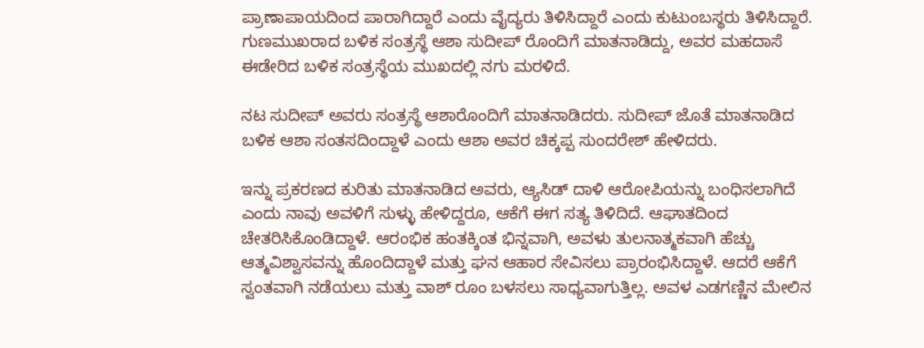ಪ್ರಾಣಾಪಾಯದಿಂದ ಪಾರಾಗಿದ್ದಾರೆ ಎಂದು ವೈದ್ಯರು ತಿಳಿಸಿದ್ದಾರೆ ಎಂದು ಕುಟುಂಬಸ್ಥರು ತಿಳಿಸಿದ್ದಾರೆ. ಗುಣಮುಖರಾದ ಬಳಿಕ ಸಂತ್ರಸ್ಥೆ ಆಶಾ ಸುದೀಪ್ ರೊಂದಿಗೆ ಮಾತನಾಡಿದ್ದು, ಅವರ ಮಹದಾಸೆ ಈಡೇರಿದ ಬಳಿಕ ಸಂತ್ರಸ್ಥೆಯ ಮುಖದಲ್ಲಿ ನಗು ಮರಳಿದೆ.

ನಟ ಸುದೀಪ್ ಅವರು ಸಂತ್ರಸ್ಥೆ ಆಶಾರೊಂದಿಗೆ ಮಾತನಾಡಿದರು. ಸುದೀಪ್ ಜೊತೆ ಮಾತನಾಡಿದ ಬಳಿಕ ಆಶಾ ಸಂತಸದಿಂದ್ದಾಳೆ ಎಂದು ಆಶಾ ಅವರ ಚಿಕ್ಕಪ್ಪ ಸುಂದರೇಶ್ ಹೇಳಿದರು.

ಇನ್ನು ಪ್ರಕರಣದ ಕುರಿತು ಮಾತನಾಡಿದ ಅವರು, ಆ್ಯಸಿಡ್ ದಾಳಿ ಆರೋಪಿಯನ್ನು ಬಂಧಿಸಲಾಗಿದೆ ಎಂದು ನಾವು ಅವಳಿಗೆ ಸುಳ್ಳು ಹೇಳಿದ್ದರೂ, ಆಕೆಗೆ ಈಗ ಸತ್ಯ ತಿಳಿದಿದೆ. ಆಘಾತದಿಂದ ಚೇತರಿಸಿಕೊಂಡಿದ್ದಾಳೆ. ಆರಂಭಿಕ ಹಂತಕ್ಕಿಂತ ಭಿನ್ನವಾಗಿ, ಅವಳು ತುಲನಾತ್ಮಕವಾಗಿ ಹೆಚ್ಚು ಆತ್ಮವಿಶ್ವಾಸವನ್ನು ಹೊಂದಿದ್ದಾಳೆ ಮತ್ತು ಘನ ಆಹಾರ ಸೇವಿಸಲು ಪ್ರಾರಂಭಿಸಿದ್ದಾಳೆ. ಆದರೆ ಆಕೆಗೆ ಸ್ವಂತವಾಗಿ ನಡೆಯಲು ಮತ್ತು ವಾಶ್ ರೂಂ ಬಳಸಲು ಸಾಧ್ಯವಾಗುತ್ತಿಲ್ಲ. ಅವಳ ಎಡಗಣ್ಣಿನ ಮೇಲಿನ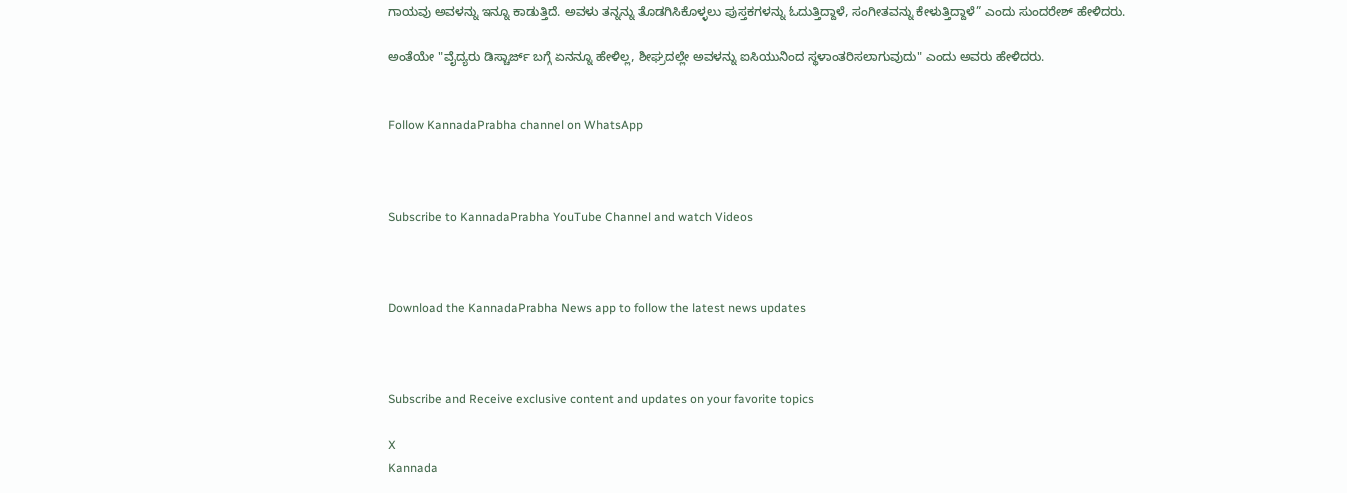ಗಾಯವು ಅವಳನ್ನು ಇನ್ನೂ ಕಾಡುತ್ತಿದೆ. ಅವಳು ತನ್ನನ್ನು ತೊಡಗಿಸಿಕೊಳ್ಳಲು ಪುಸ್ತಕಗಳನ್ನು ಓದುತ್ತಿದ್ದಾಳೆ, ಸಂಗೀತವನ್ನು ಕೇಳುತ್ತಿದ್ದಾಳೆ” ಎಂದು ಸುಂದರೇಶ್ ಹೇಳಿದರು.

ಅಂತೆಯೇ "ವೈದ್ಯರು ಡಿಸ್ಚಾರ್ಜ್ ಬಗ್ಗೆ ಏನನ್ನೂ ಹೇಳಿಲ್ಲ, ಶೀಘ್ರದಲ್ಲೇ ಅವಳನ್ನು ಐಸಿಯುನಿಂದ ಸ್ಥಳಾಂತರಿಸಲಾಗುವುದು" ಎಂದು ಅವರು ಹೇಳಿದರು.


Follow KannadaPrabha channel on WhatsApp



Subscribe to KannadaPrabha YouTube Channel and watch Videos



Download the KannadaPrabha News app to follow the latest news updates



Subscribe and Receive exclusive content and updates on your favorite topics

X
Kannada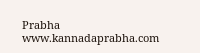Prabha
www.kannadaprabha.com